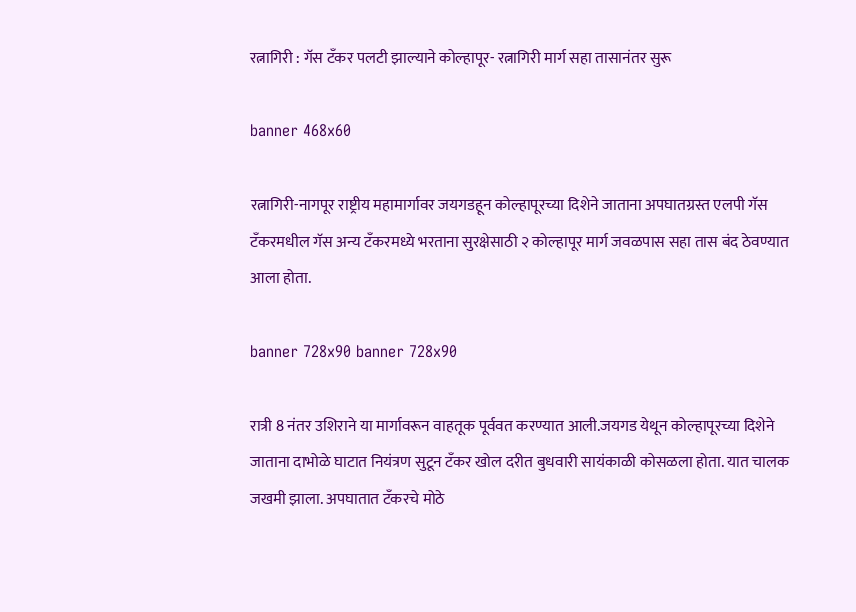रत्नागिरी : गॅस टँकर पलटी झाल्याने कोल्हापूर- रत्नागिरी मार्ग सहा तासानंतर सुरू

banner 468x60

रत्नागिरी-नागपूर राष्ट्रीय महामार्गावर जयगडहून कोल्हापूरच्या दिशेने जाताना अपघातग्रस्त एलपी गॅस टँकरमधील गॅस अन्य टँकरमध्ये भरताना सुरक्षेसाठी २ कोल्हापूर मार्ग जवळपास सहा तास बंद ठेवण्यात आला होता.

banner 728x90 banner 728x90

रात्री 8 नंतर उशिराने या मार्गावरून वाहतूक पूर्ववत करण्यात आली.जयगड येथून कोल्हापूरच्या दिशेने जाताना दाभोळे घाटात नियंत्रण सुटून टँकर खोल दरीत बुधवारी सायंकाळी कोसळला होता. यात चालक जखमी झाला. अपघातात टँकरचे मोठे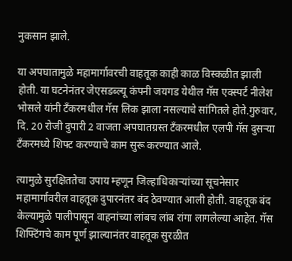नुकसान झाले.

या अपघातामुळे महामार्गावरची वाहतूक काही काळ विस्कळीत झाली होती. या घटनेनंतर जेएसडब्ल्यू कंपनी जयगड येथील गॅस एक्स्पर्ट नीलेश भोसले यांनी टँकरमधील गॅस लिक झाला नसल्याचे सांगितले होते.गुरुवार, दि. 20 रोजी दुपारी 2 वाजता अपघातग्रस्त टँकरमधील एलपी गॅस दुसऱ्या टँकरमध्ये शिफ्ट करण्याचे काम सुरू करण्यात आले.

त्यामुळे सुरक्षिततेचा उपाय म्हणून जिल्हाधिकाऱ्यांच्या सूचनेसार महामार्गावरील वाहतूक दुपारनंतर बंद ठेवण्यात आली होती. वाहतूक बंद केल्यामुळे पालीपासून वाहनांच्या लांबच लांब रांगा लागलेल्या आहेत. गॅस शिफ्टिंगचे काम पूर्ण झाल्यानंतर वाहतूक सुरळीत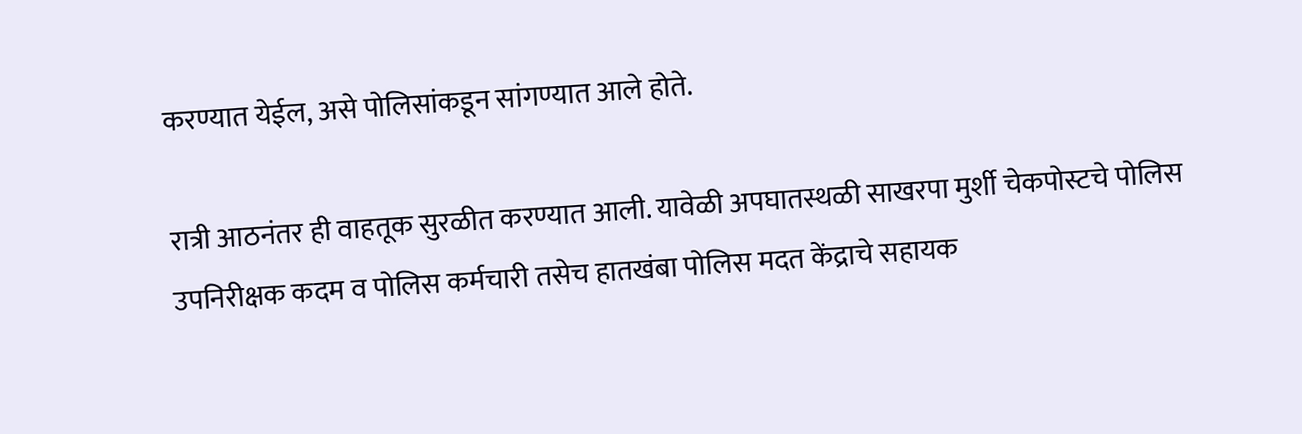करण्यात येईल, असे पोलिसांकडून सांगण्यात आले होते.

रात्री आठनंतर ही वाहतूक सुरळीत करण्यात आली. यावेळी अपघातस्थळी साखरपा मुर्शी चेकपोस्टचे पोलिस उपनिरीक्षक कदम व पोलिस कर्मचारी तसेच हातखंबा पोलिस मदत केंद्राचे सहायक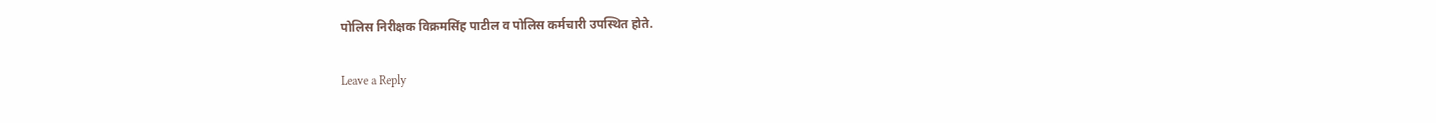पोलिस निरीक्षक विक्रमसिंह पाटील व पोलिस कर्मचारी उपस्थित होते.

Leave a Reply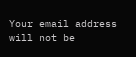Your email address will not be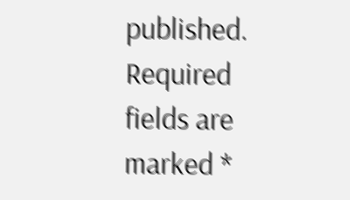published. Required fields are marked *